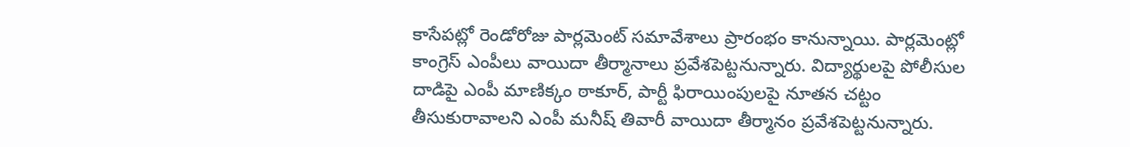కాసేపట్లో రెండోరోజు పార్లమెంట్ సమావేశాలు ప్రారంభం కానున్నాయి. పార్లమెంట్లో కాంగ్రెస్ ఎంపీలు వాయిదా తీర్మానాలు ప్రవేశపెట్టనున్నారు. విద్యార్థులపై పోలీసుల దాడిపై ఎంపీ మాణిక్కం ఠాకూర్, పార్టీ ఫిరాయింపులపై నూతన చట్టం తీసుకురావాలని ఎంపీ మనీష్ తివారీ వాయిదా తీర్మానం ప్రవేశపెట్టనున్నారు.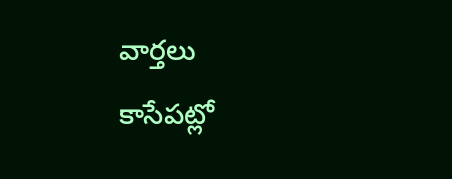వార్తలు
కాసేపట్లో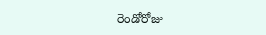రెండోరోజు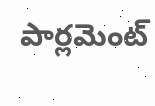పార్లమెంట్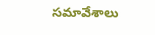సమావేశాలు